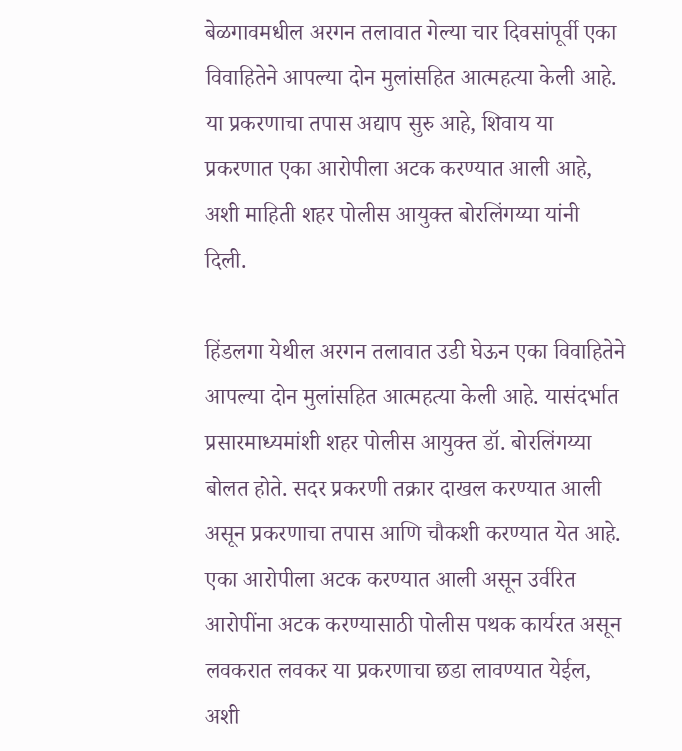बेळगावमधील अरगन तलावात गेल्या चार दिवसांपूर्वी एका विवाहितेने आपल्या दोन मुलांसहित आत्महत्या केली आहे. या प्रकरणाचा तपास अद्याप सुरु आहे, शिवाय या प्रकरणात एका आरोपीला अटक करण्यात आली आहे, अशी माहिती शहर पोलीस आयुक्त बोरलिंगय्या यांनी दिली.

हिंडलगा येथील अरगन तलावात उडी घेऊन एका विवाहितेने आपल्या दोन मुलांसहित आत्महत्या केली आहे. यासंदर्भात प्रसारमाध्यमांशी शहर पोलीस आयुक्त डॉ. बोरलिंगय्या बोलत होते. सदर प्रकरणी तक्रार दाखल करण्यात आली असून प्रकरणाचा तपास आणि चौकशी करण्यात येत आहे. एका आरोपीला अटक करण्यात आली असून उर्वरित आरोपींना अटक करण्यासाठी पोलीस पथक कार्यरत असून लवकरात लवकर या प्रकरणाचा छडा लावण्यात येईल, अशी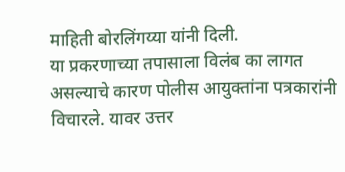माहिती बोरलिंगय्या यांनी दिली.
या प्रकरणाच्या तपासाला विलंब का लागत असल्याचे कारण पोलीस आयुक्तांना पत्रकारांनी विचारले. यावर उत्तर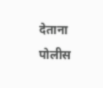देताना पोलीस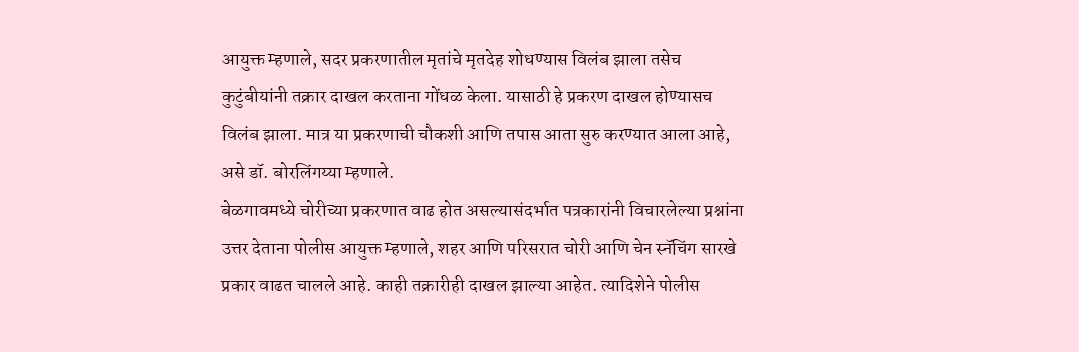आयुक्त म्हणाले, सदर प्रकरणातील मृतांचे मृतदेह शोधण्यास विलंब झाला तसेच कुटुंबीयांनी तक्रार दाखल करताना गोंधळ केला. यासाठी हे प्रकरण दाखल होण्यासच विलंब झाला. मात्र या प्रकरणाची चौकशी आणि तपास आता सुरु करण्यात आला आहे, असे डॉ. बोरलिंगय्या म्हणाले.
बेळगावमध्ये चोरीच्या प्रकरणात वाढ होत असल्यासंदर्भात पत्रकारांनी विचारलेल्या प्रश्नांना उत्तर देताना पोलीस आयुक्त म्हणाले, शहर आणि परिसरात चोरी आणि चेन स्नॅचिंग सारखे प्रकार वाढत चालले आहे. काही तक्रारीही दाखल झाल्या आहेत. त्यादिशेने पोलीस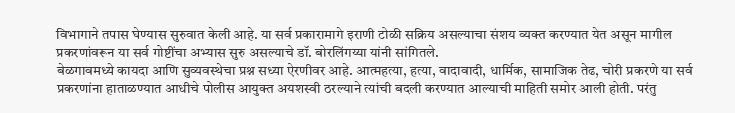विभागाने तपास घेण्यास सुरुवात केली आहे. या सर्व प्रकारामागे इराणी टोळी सक्रिय असल्याचा संशय व्यक्त करण्यात येत असून मागील प्रकरणांवरून या सर्व गोष्टींचा अभ्यास सुरु असल्याचे डॉ. बोरलिंगय्या यांनी सांगितले.
बेळगावमध्ये कायदा आणि सुव्यवस्थेचा प्रश्न सध्या ऐरणीवर आहे. आत्महत्या, हत्या, वादावादी, धार्मिक, सामाजिक तेढ, चोरी प्रकरणे या सर्व प्रकरणांना हाताळण्यात आधीचे पोलीस आयुक्त अयशस्वी ठरल्याने त्यांची बदली करण्यात आल्याची माहिती समोर आली होती. परंतु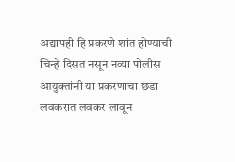अद्यापही हि प्रकरणे शांत होण्याची चिन्हे दिसत नसून नव्या पोलीस आयुक्तांनी या प्रकरणाचा छडा लवकरात लवकर लावून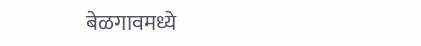बेळगावमध्ये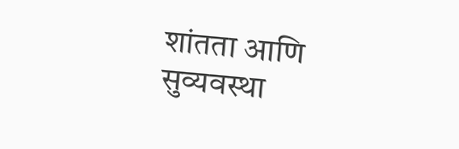शांतता आणि सुव्यवस्था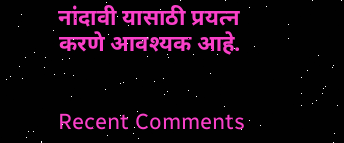नांदावी यासाठी प्रयत्न करणे आवश्यक आहे.


Recent Comments